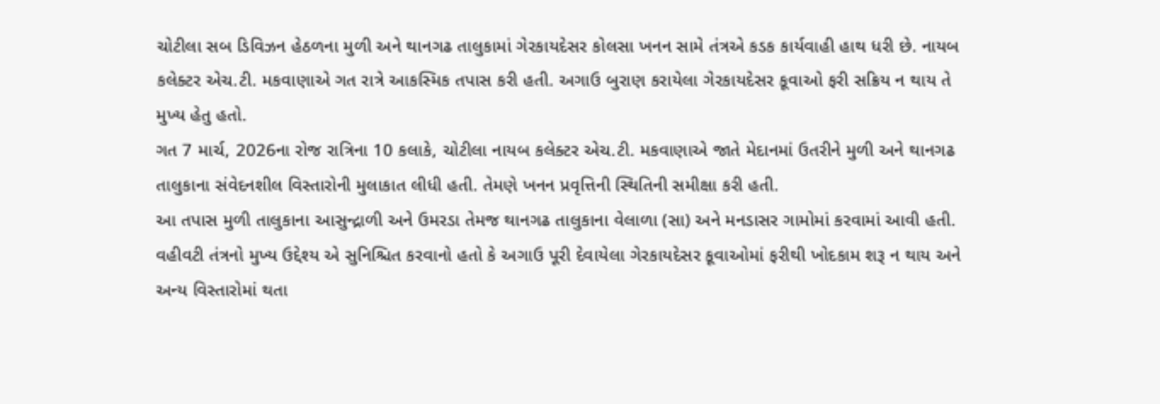ચોટીલા સબ ડિવિઝન હેઠળના મુળી અને થાનગઢ તાલુકામાં ગેરકાયદેસર કોલસા ખનન સામે તંત્રએ કડક કાર્યવાહી હાથ ધરી છે. નાયબ કલેક્ટર એચ.ટી. મકવાણાએ ગત રાત્રે આકસ્મિક તપાસ કરી હતી. અગાઉ બુરાણ કરાયેલા ગેરકાયદેસર કૂવાઓ ફરી સક્રિય ન થાય તે મુખ્ય હેતુ હતો.
ગત 7 માર્ચ, 2026ના રોજ રાત્રિના 10 કલાકે, ચોટીલા નાયબ કલેક્ટર એચ.ટી. મકવાણાએ જાતે મેદાનમાં ઉતરીને મુળી અને થાનગઢ તાલુકાના સંવેદનશીલ વિસ્તારોની મુલાકાત લીધી હતી. તેમણે ખનન પ્રવૃત્તિની સ્થિતિની સમીક્ષા કરી હતી.
આ તપાસ મુળી તાલુકાના આસુન્દ્રાળી અને ઉમરડા તેમજ થાનગઢ તાલુકાના વેલાળા (સા) અને મનડાસર ગામોમાં કરવામાં આવી હતી. વહીવટી તંત્રનો મુખ્ય ઉદ્દેશ્ય એ સુનિશ્ચિત કરવાનો હતો કે અગાઉ પૂરી દેવાયેલા ગેરકાયદેસર કૂવાઓમાં ફરીથી ખોદકામ શરૂ ન થાય અને અન્ય વિસ્તારોમાં થતા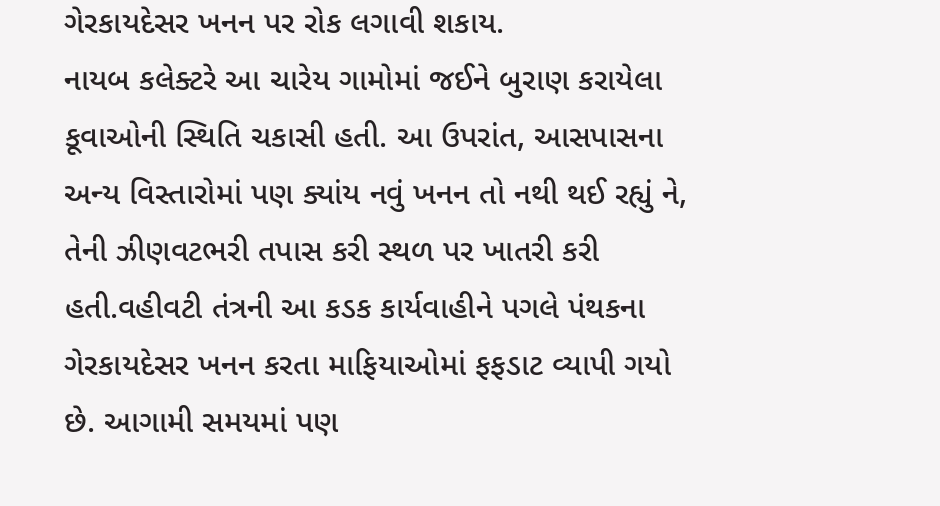ગેરકાયદેસર ખનન પર રોક લગાવી શકાય.
નાયબ કલેક્ટરે આ ચારેય ગામોમાં જઈને બુરાણ કરાયેલા કૂવાઓની સ્થિતિ ચકાસી હતી. આ ઉપરાંત, આસપાસના અન્ય વિસ્તારોમાં પણ ક્યાંય નવું ખનન તો નથી થઈ રહ્યું ને, તેની ઝીણવટભરી તપાસ કરી સ્થળ પર ખાતરી કરી હતી.વહીવટી તંત્રની આ કડક કાર્યવાહીને પગલે પંથકના ગેરકાયદેસર ખનન કરતા માફિયાઓમાં ફફડાટ વ્યાપી ગયો છે. આગામી સમયમાં પણ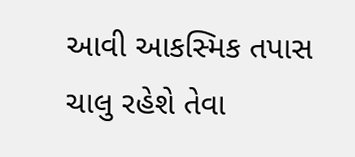આવી આકસ્મિક તપાસ ચાલુ રહેશે તેવા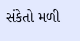સંકેતો મળી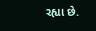રહ્યા છે.